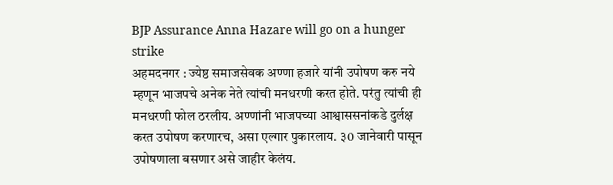BJP Assurance Anna Hazare will go on a hunger strike
अहमदनगर : ज्येष्ठ समाजसेवक अण्णा हजारे यांनी उपोषण करु नये म्हणून भाजपचे अनेक नेते त्यांची मनधरणी करत होते. परंतु त्यांची ही मनधरणी फोल ठरलीय. अण्णांनी भाजपच्या आश्वाससनांकडे दुर्लक्ष करत उपोषण करणारच, असा एल्गार पुकारलाय. ३0 जानेवारी पासून उपोषणाला बसणार असे जाहीर केलंय.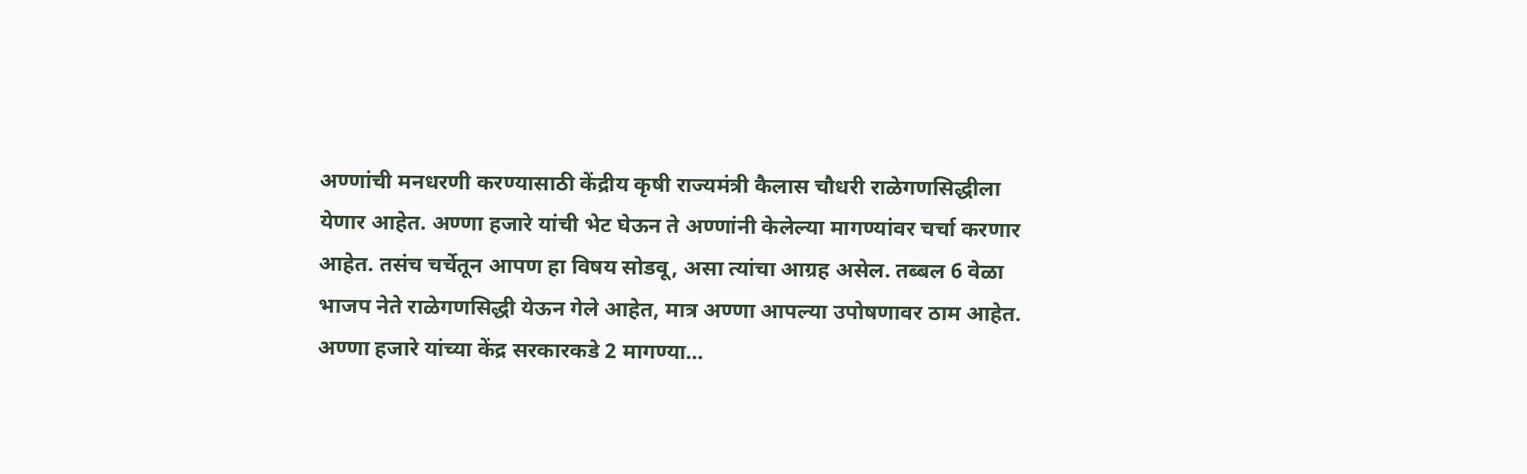अण्णांची मनधरणी करण्यासाठी केंद्रीय कृषी राज्यमंत्री कैलास चौधरी राळेगणसिद्धीला येणार आहेत. अण्णा हजारे यांची भेट घेऊन ते अण्णांनी केलेल्या मागण्यांवर चर्चा करणार आहेत. तसंच चर्चेतून आपण हा विषय सोडवू, असा त्यांचा आग्रह असेल. तब्बल 6 वेळा भाजप नेते राळेगणसिद्धी येऊन गेले आहेत, मात्र अण्णा आपल्या उपोषणावर ठाम आहेत.
अण्णा हजारे यांच्या केंद्र सरकारकडे 2 मागण्या…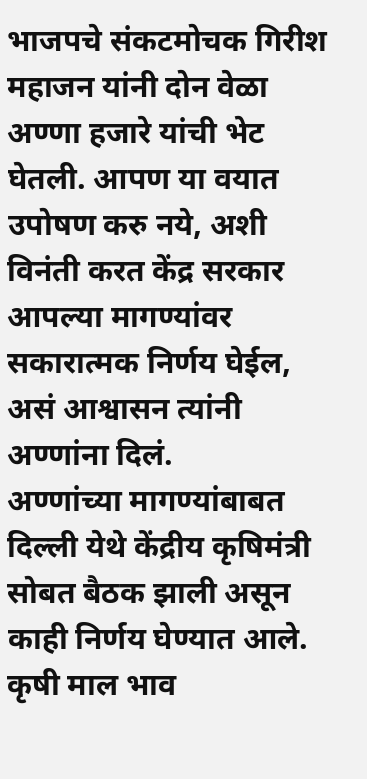भाजपचे संकटमोचक गिरीश महाजन यांनी दोन वेळा अण्णा हजारे यांची भेट घेतली. आपण या वयात उपोषण करु नये, अशी विनंती करत केंद्र सरकार आपल्या मागण्यांवर सकारात्मक निर्णय घेईल, असं आश्वासन त्यांनी अण्णांना दिलं.
अण्णांच्या मागण्यांबाबत दिल्ली येथे केंद्रीय कृषिमंत्री सोबत बैठक झाली असून काही निर्णय घेण्यात आले. कृषी माल भाव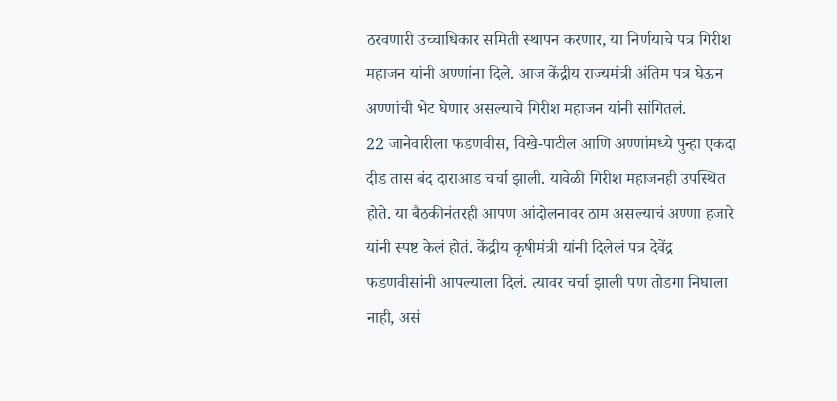ठरवणारी उच्चाधिकार समिती स्थापन करणार, या निर्णयाचे पत्र गिरीश महाजन यांनी अण्णांना दिले. आज केंद्रीय राज्यमंत्री अंतिम पत्र घेऊन अण्णांची भेट घेणार असल्याचे गिरीश महाजन यांनी सांगितलं.
22 जानेवारीला फडणवीस, विखे-पाटील आणि अण्णांमध्ये पुन्हा एकदा दीड तास बंद दाराआड चर्चा झाली. यावेळी गिरीश महाजनही उपस्थित होते. या बैठकीनंतरही आपण आंदोलनावर ठाम असल्याचं अण्णा हजारे यांनी स्पष्ट केलं होतं. केंद्रीय कृषीमंत्री यांनी दिलेलं पत्र देवेंद्र फडणवीसांनी आपल्याला दिलं. त्यावर चर्चा झाली पण तोडगा निघाला नाही, असं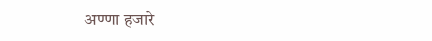अण्णा हजारे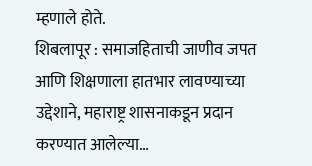म्हणाले होते.
शिबलापूर : समाजहिताची जाणीव जपत आणि शिक्षणाला हातभार लावण्याच्या उद्देशाने, महाराष्ट्र शासनाकडून प्रदान करण्यात आलेल्या…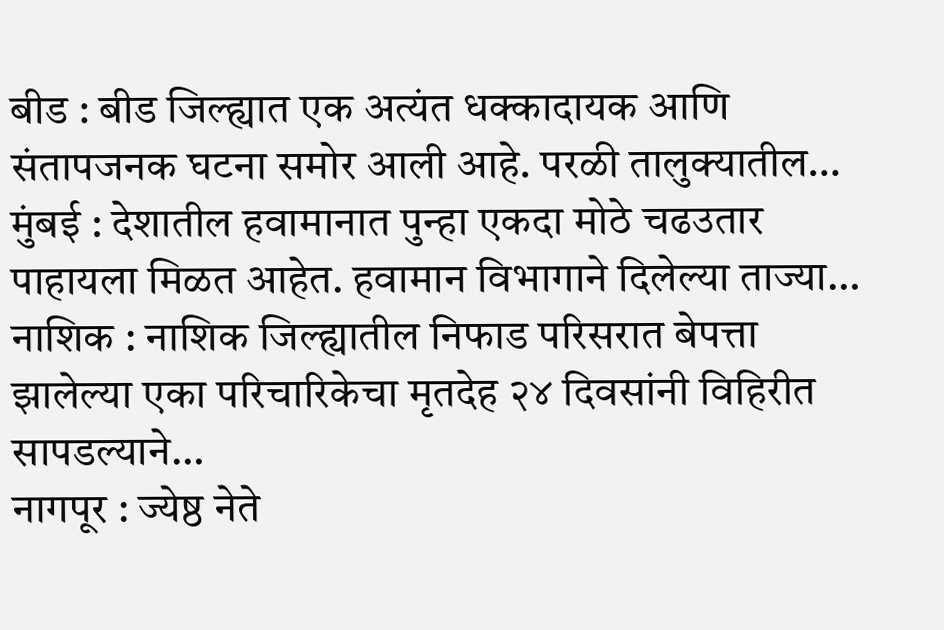बीड : बीड जिल्ह्यात एक अत्यंत धक्कादायक आणि संतापजनक घटना समोर आली आहे. परळी तालुक्यातील…
मुंबई : देशातील हवामानात पुन्हा एकदा मोठे चढउतार पाहायला मिळत आहेत. हवामान विभागाने दिलेल्या ताज्या…
नाशिक : नाशिक जिल्ह्यातील निफाड परिसरात बेपत्ता झालेल्या एका परिचारिकेचा मृतदेह २४ दिवसांनी विहिरीत सापडल्याने…
नागपूर : ज्येष्ठ नेते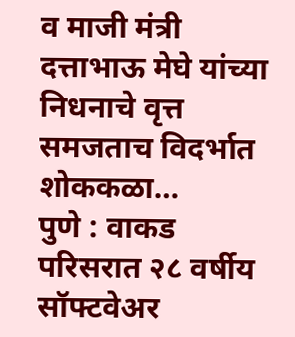व माजी मंत्री दत्ताभाऊ मेघे यांच्या निधनाचे वृत्त समजताच विदर्भात शोककळा…
पुणे : वाकड परिसरात २८ वर्षीय सॉफ्टवेअर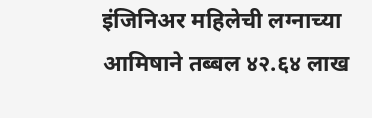इंजिनिअर महिलेची लग्नाच्या आमिषाने तब्बल ४२.६४ लाख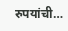रुपयांची…